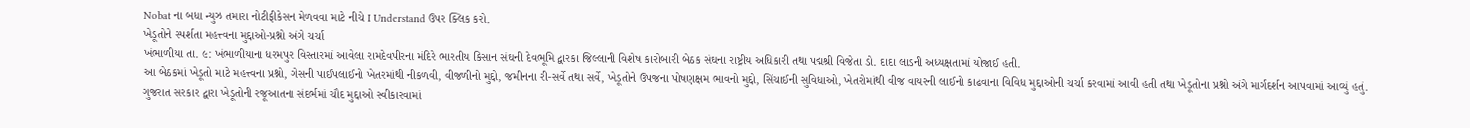Nobat ના બધા ન્યુઝ તમારા નોટીફીકેસન મેળવવા માટે નીચે I Understand ઉપર ક્લિક કરો.
ખેડૂતોને સ્પર્શતા મહત્ત્વના મુદ્દાઓ-પ્રશ્નો અંગે ચર્ચા
ખંભાળીયા તા. ૯: ખંભાળીયાના ધરમપુર વિસ્તારમાં આવેલા રામદેવપીરના મંદિરે ભારતીય કિસાન સંઘની દેવભૂમિ દ્વારકા જિલ્લાની વિશેષ કારોબારી બેઠક સંઘના રાષ્ટ્રીય અધિકારી તથા પદ્મશ્રી વિજેતા ડો. દાદા લાડની અધ્યક્ષતામાં યોજાઈ હતી.
આ બેઠકમાં ખેડૂતો માટે મહત્ત્વના પ્રશ્નો, ગેસની પાઈપલાઈનો ખેતરમાંથી નીકળવી, વીજળીનો મુદ્દો, જમીનના રી-સર્વે તથા સર્વે, ખેડૂતોને ઉપજના પોષણક્ષમ ભાવનો મુદ્દો, સિંચાઈની સુવિધાઓ, ખેતરોમાંથી વીજ વાયરની લાઈનો કાઢવાના વિવિધ મુદ્દાઓની ચર્ચા કરવામાં આવી હતી તથા ખેડૂતોના પ્રશ્નો અંગે માર્ગદર્શન આપવામાં આવ્યું હતું.
ગુજરાત સરકાર દ્વારા ખેડૂતોની રજૂઆતના સંદર્ભમાં ચૌદ મુદ્દાઓ સ્વીકારવામાં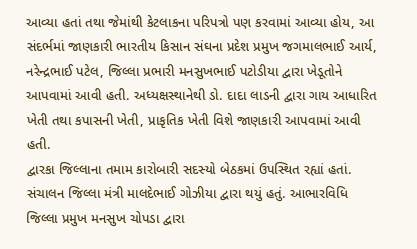આવ્યા હતાં તથા જેમાંથી કેટલાકના પરિપત્રો પણ કરવામાં આવ્યા હોય, આ સંદર્ભમાં જાણકારી ભારતીય કિસાન સંઘના પ્રદેશ પ્રમુખ જગમાલભાઈ આર્ય, નરેન્દ્રભાઈ પટેલ, જિલ્લા પ્રભારી મનસુખભાઈ પટોડીયા દ્વારા ખેડૂતોને આપવામાં આવી હતી. અધ્યક્ષસ્થાનેથી ડો. દાદા લાડની દ્વારા ગાય આધારિત ખેતી તથા કપાસની ખેતી, પ્રાકૃતિક ખેતી વિશે જાણકારી આપવામાં આવી હતી.
દ્વારકા જિલ્લાના તમામ કારોબારી સદસ્યો બેઠકમાં ઉપસ્થિત રહ્યાં હતાં. સંચાલન જિલ્લા મંત્રી માલદેભાઈ ગોઝીયા દ્વારા થયું હતું. આભારવિધિ જિલ્લા પ્રમુખ મનસુખ ચોપડા દ્વારા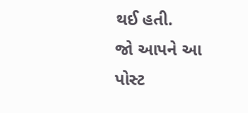થઈ હતી.
જો આપને આ પોસ્ટ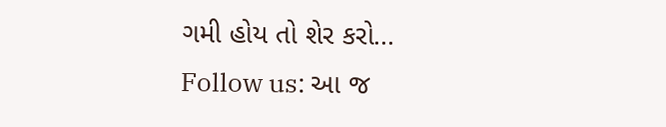ગમી હોય તો શેર કરો...
Follow us: આ જ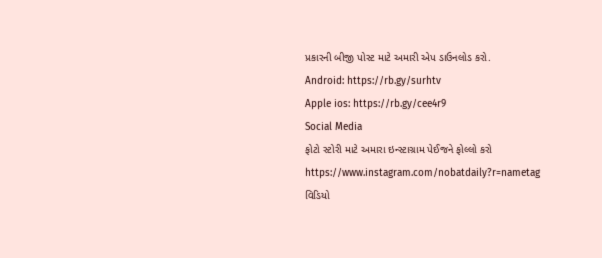પ્રકારની બીજી પોસ્ટ માટે અમારી એપ ડાઉનલોડ કરો.
Android: https://rb.gy/surhtv
Apple ios: https://rb.gy/cee4r9
Social Media
ફોટો સ્ટોરી માટે અમારા ઇન્સ્ટાગ્રામ પેઈજને ફોલ્લો કરો
https://www.instagram.com/nobatdaily?r=nametag
વિડિયો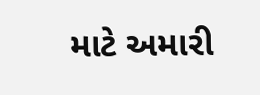માટે અમારી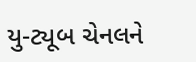યુ-ટ્યૂબ ચેનલને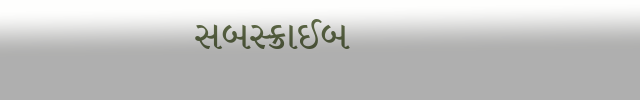સબસ્ક્રાઈબ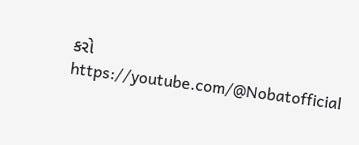કરો
https://youtube.com/@Nobatofficial